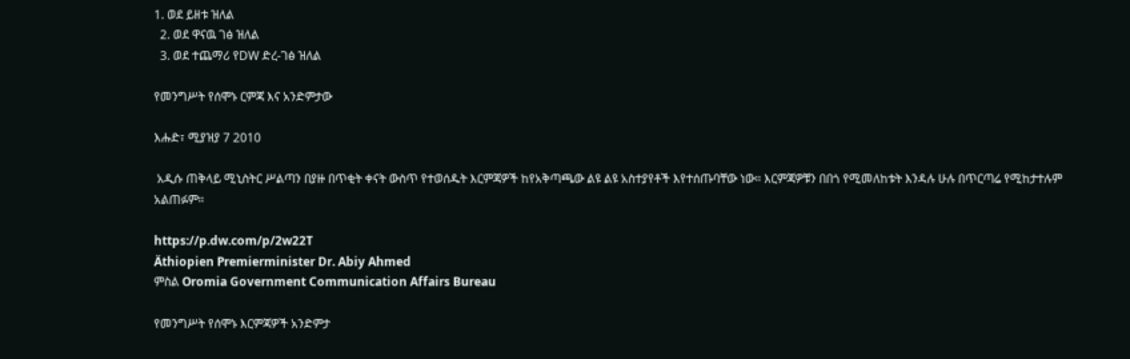1. ወደ ይዘቱ ዝለል
  2. ወደ ዋናዉ ገፅ ዝለል
  3. ወደ ተጨማሪ የDW ድረ-ገፅ ዝለል

የመንግሥት የሰሞኑ ርምጃ እና አንድምታው

እሑድ፣ ሚያዝያ 7 2010

 አዲሱ ጠቅላይ ሚኒስትር ሥልጣን በያዙ በጥቂት ቀናት ውስጥ የተወሰዱት እርምጃዎች ከየአቅጣጫው ልዩ ልዩ አስተያየቶች እየተሰጡባቸው ነው። እርምጃዎቹን በበጎ የሚመለከቱት እንዳሉ ሁሉ በጥርጣሬ የሚከታተሉም አልጠፉም።

https://p.dw.com/p/2w22T
Äthiopien Premierminister Dr. Abiy Ahmed
ምስል Oromia Government Communication Affairs Bureau

የመንግሥት የሰሞኑ እርምጃዎች አንድምታ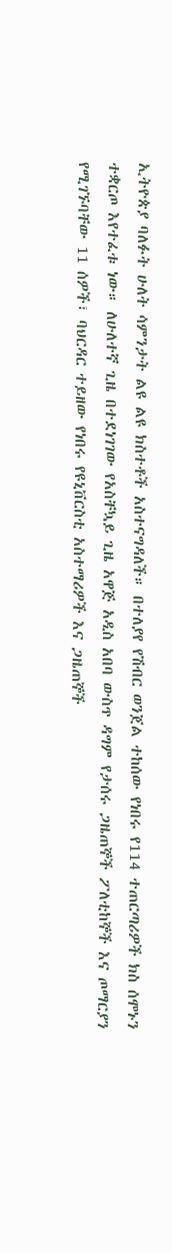ኢትዮጵያ ባለፉት ሁለት ሳምንታት ልዩ ልዩ ክስተቶች አስተናግዳለች። በተለያየ የሽብር ወንጀል ተከሰው የነበሩ የ114 ተጠርጣሪዎች ክስ ሰሞኑን ተቋርጦ እየተፈቱ ነው። ለሁለተኛ ጊዜ በተደነገገው የአስቸኳይ ጊዜ አዋጅ አዲስ አበባ ውስጥ ዳግም የታሰሩ ጋዜጠኞች ፖለቲከኞች እና ጦማርያን የሚገኙባቸው 11 ሰዎች፣ ባህርዳር ተይዘው የነበሩ የዩኒቨርስቲ አስተማሪዎች እና ጋዜጠኞች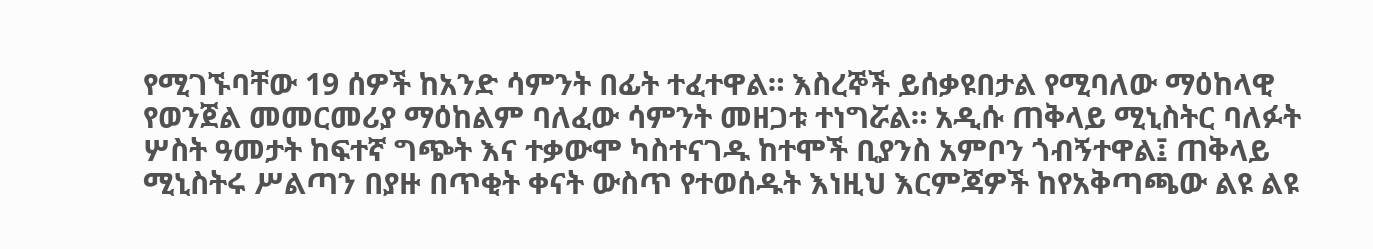የሚገኙባቸው 19 ሰዎች ከአንድ ሳምንት በፊት ተፈተዋል። እስረኞች ይሰቃዩበታል የሚባለው ማዕከላዊ የወንጀል መመርመሪያ ማዕከልም ባለፈው ሳምንት መዘጋቱ ተነግሯል። አዲሱ ጠቅላይ ሚኒስትር ባለፉት ሦስት ዓመታት ከፍተኛ ግጭት እና ተቃውሞ ካስተናገዱ ከተሞች ቢያንስ አምቦን ጎብኝተዋል፤ ጠቅላይ ሚኒስትሩ ሥልጣን በያዙ በጥቂት ቀናት ውስጥ የተወሰዱት እነዚህ እርምጃዎች ከየአቅጣጫው ልዩ ልዩ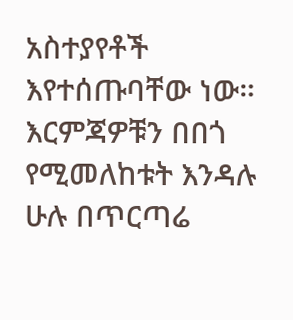አስተያየቶች እየተሰጡባቸው ነው። እርምጃዎቹን በበጎ የሚመለከቱት እንዳሉ ሁሉ በጥርጣሬ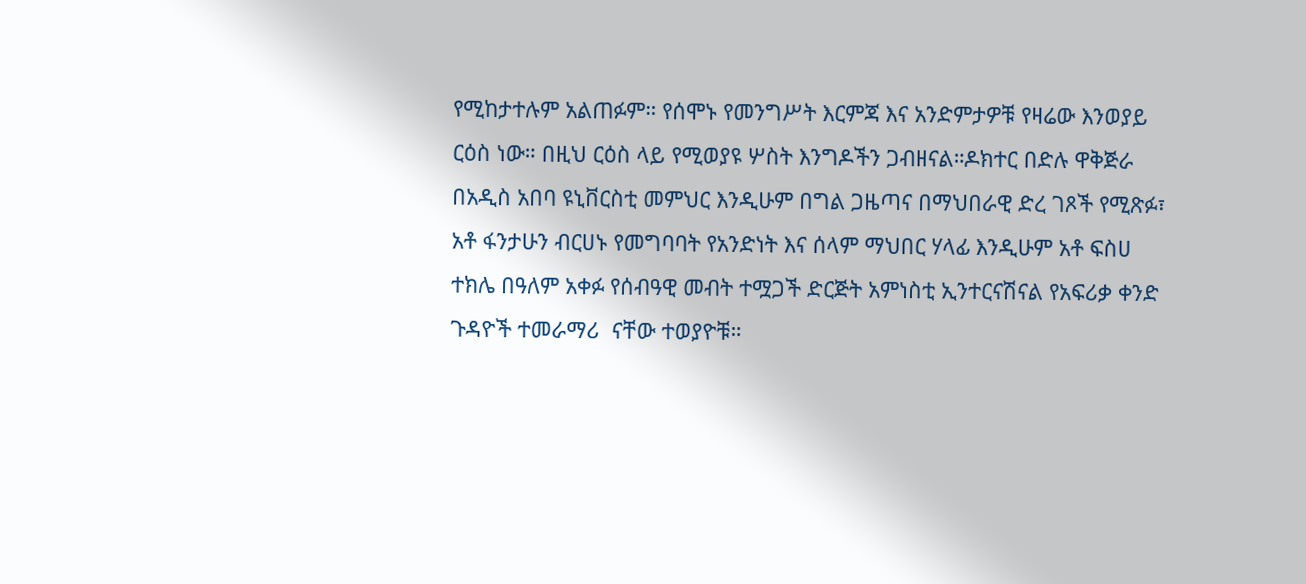የሚከታተሉም አልጠፉም። የሰሞኑ የመንግሥት እርምጃ እና አንድምታዎቹ የዛሬው እንወያይ ርዕስ ነው። በዚህ ርዕስ ላይ የሚወያዩ ሦስት እንግዶችን ጋብዘናል።ዶክተር በድሉ ዋቅጅራ በአዲስ አበባ ዩኒቨርስቲ መምህር እንዲሁም በግል ጋዜጣና በማህበራዊ ድረ ገጾች የሚጽፉ፣ አቶ ፋንታሁን ብርሀኑ የመግባባት የአንድነት እና ሰላም ማህበር ሃላፊ እንዲሁም አቶ ፍስሀ ተክሌ በዓለም አቀፉ የሰብዓዊ መብት ተሟጋች ድርጅት አምነስቲ ኢንተርናሽናል የአፍሪቃ ቀንድ ጉዳዮች ተመራማሪ  ናቸው ተወያዮቹ።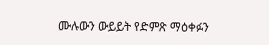ሙሉውን ውይይት የድምጽ ማዕቀፉን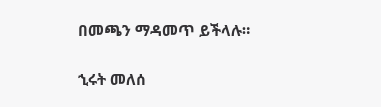በመጫን ማዳመጥ ይችላሉ።

ኂሩት መለሰ